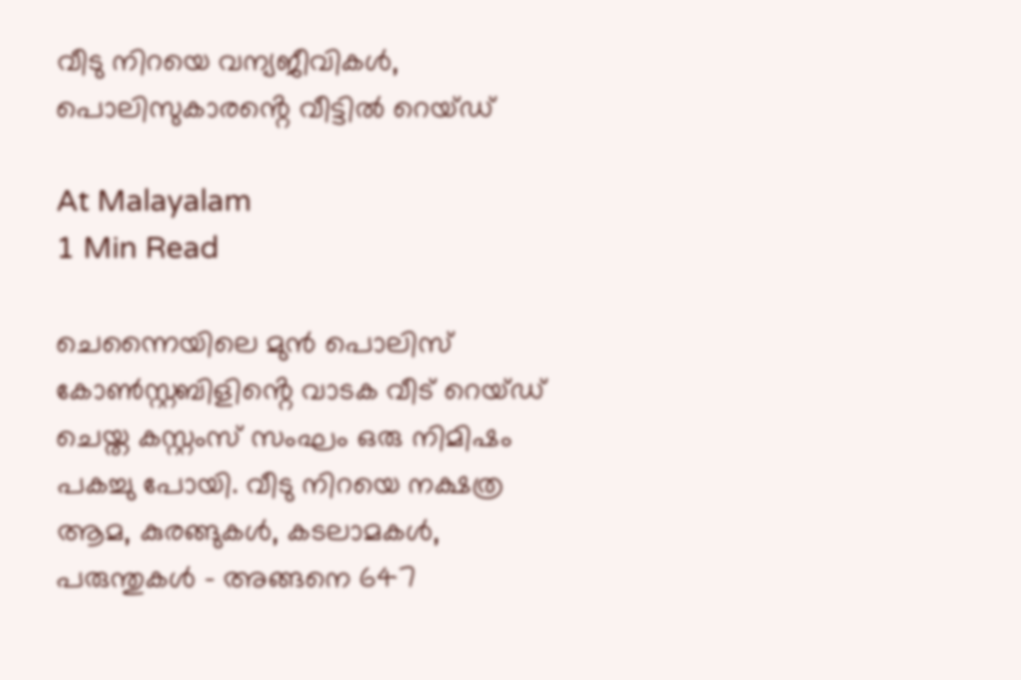വീടു നിറയെ വന്യജീവികൾ, പൊലിസുകാരൻ്റെ വീട്ടിൽ റെയ്ഡ്

At Malayalam
1 Min Read

ചെന്നൈയിലെ മുൻ പൊലിസ് കോൺസ്റ്റബിളിൻ്റെ വാടക വീട് റെയ്ഡ് ചെയ്ത കസ്റ്റംസ് സംഘം ഒരു നിമിഷം പകച്ചു പോയി. വീടു നിറയെ നക്ഷത്ര ആമ, കുരങ്ങുകൾ, കടലാമകൾ, പരുന്തുകൾ – അങ്ങനെ 647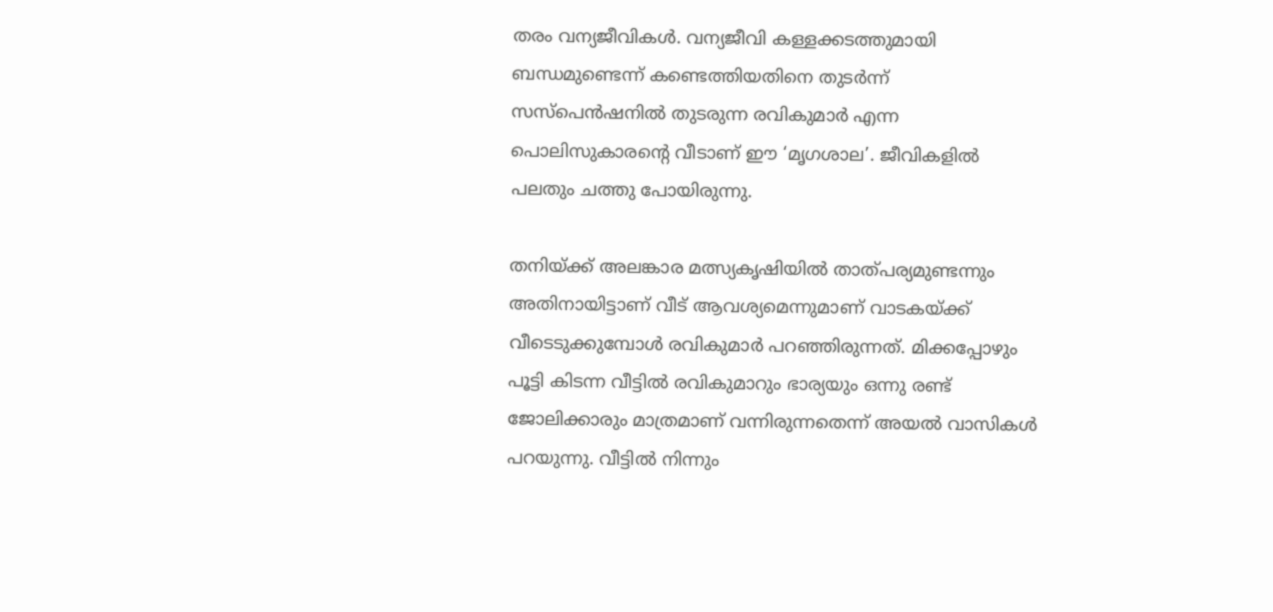തരം വന്യജീവികൾ. വന്യജീവി കള്ളക്കടത്തുമായി ബന്ധമുണ്ടെന്ന് കണ്ടെത്തിയതിനെ തുടർന്ന് സസ്പെൻഷനിൽ തുടരുന്ന രവികുമാർ എന്ന പൊലിസുകാരൻ്റെ വീടാണ് ഈ ‘മൃഗശാല’. ജീവികളിൽ പലതും ചത്തു പോയിരുന്നു.

തനിയ്ക്ക് അലങ്കാര മത്സ്യകൃഷിയിൽ താത്പര്യമുണ്ടന്നും അതിനായിട്ടാണ് വീട് ആവശ്യമെന്നുമാണ് വാടകയ്ക്ക് വീടെടുക്കുമ്പോൾ രവികുമാർ പറഞ്ഞിരുന്നത്. മിക്കപ്പോഴും പൂട്ടി കിടന്ന വീട്ടിൽ രവികുമാറും ഭാര്യയും ഒന്നു രണ്ട് ജോലിക്കാരും മാത്രമാണ് വന്നിരുന്നതെന്ന് അയൽ വാസികൾ പറയുന്നു. വീട്ടിൽ നിന്നും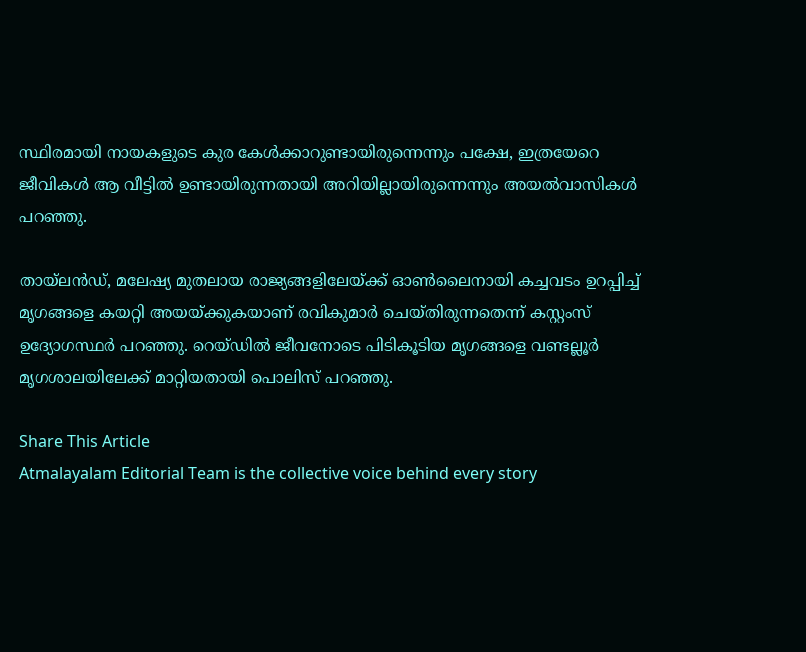സ്ഥിരമായി നായകളുടെ കുര കേൾക്കാറുണ്ടായിരുന്നെന്നും പക്ഷേ, ഇത്രയേറെ ജീവികൾ ആ വീട്ടിൽ ഉണ്ടായിരുന്നതായി അറിയില്ലായിരുന്നെന്നും അയൽവാസികൾ പറഞ്ഞു.

തായ്ലൻഡ്, മലേഷ്യ മുതലായ രാജ്യങ്ങളിലേയ്ക്ക് ഓൺലൈനായി കച്ചവടം ഉറപ്പിച്ച് മൃഗങ്ങളെ കയറ്റി അയയ്ക്കുകയാണ് രവികുമാർ ചെയ്തിരുന്നതെന്ന് കസ്റ്റംസ് ഉദ്യോഗസ്ഥർ പറഞ്ഞു. റെയ്ഡിൽ ജീവനോടെ പിടികൂടിയ മൃഗങ്ങളെ വണ്ടല്ലൂർ മൃഗശാലയിലേക്ക് മാറ്റിയതായി പൊലിസ് പറഞ്ഞു.

Share This Article
Atmalayalam Editorial Team is the collective voice behind every story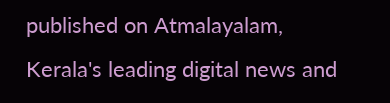published on Atmalayalam, Kerala's leading digital news and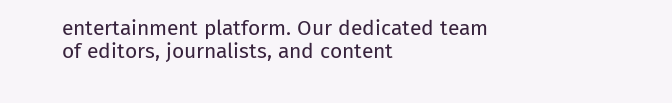entertainment platform. Our dedicated team of editors, journalists, and content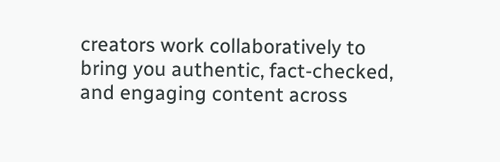creators work collaboratively to bring you authentic, fact-checked, and engaging content across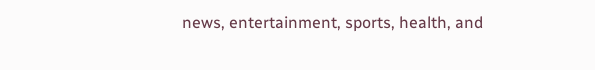news, entertainment, sports, health, and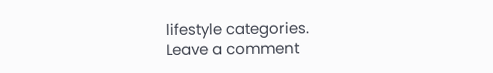lifestyle categories.
Leave a comment